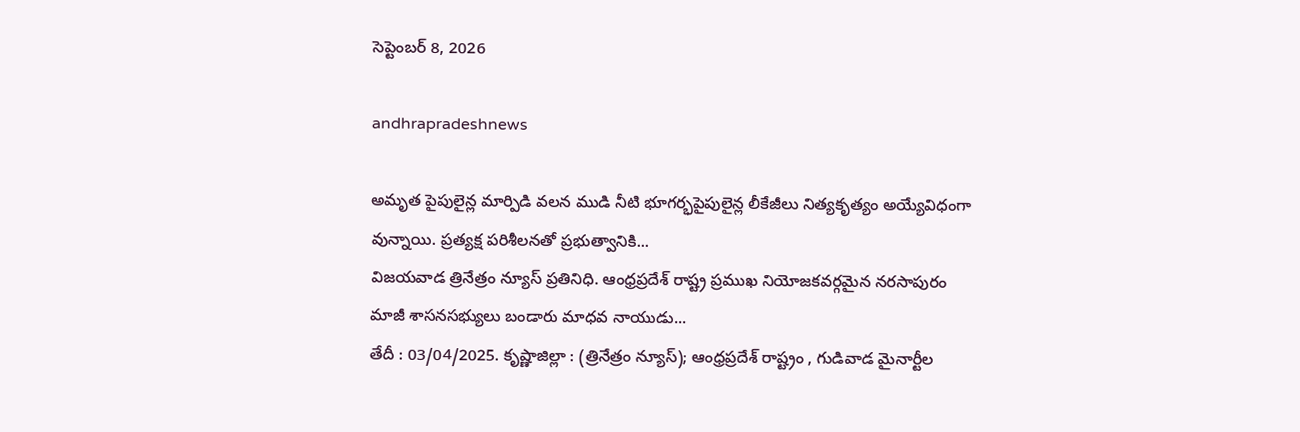సెప్టెంబర్ 8, 2026

andhrapradeshnews

అమృత పైపులైన్ల మార్పిడి వలన ముడి నీటి భూగర్భపైపులైన్ల లీకేజీలు నిత్యకృత్యం అయ్యేవిధంగా వున్నాయి. ప్రత్యక్ష పరిశీలనతో ప్రభుత్వానికి...
విజయవాడ త్రినేత్రం న్యూస్ ప్రతినిధి. ఆంధ్రప్రదేశ్ రాష్ట్ర ప్రముఖ నియోజకవర్గమైన నరసాపురం మాజీ శాసనసభ్యులు బండారు మాధవ నాయుడు...
తేదీ : 03/04/2025. కృష్ణాజిల్లా : (త్రినేత్రం న్యూస్); ఆంధ్రప్రదేశ్ రాష్ట్రం , గుడివాడ మైనార్టీల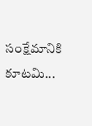సంక్షేమానికి కూటమి...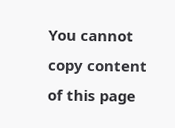You cannot copy content of this page